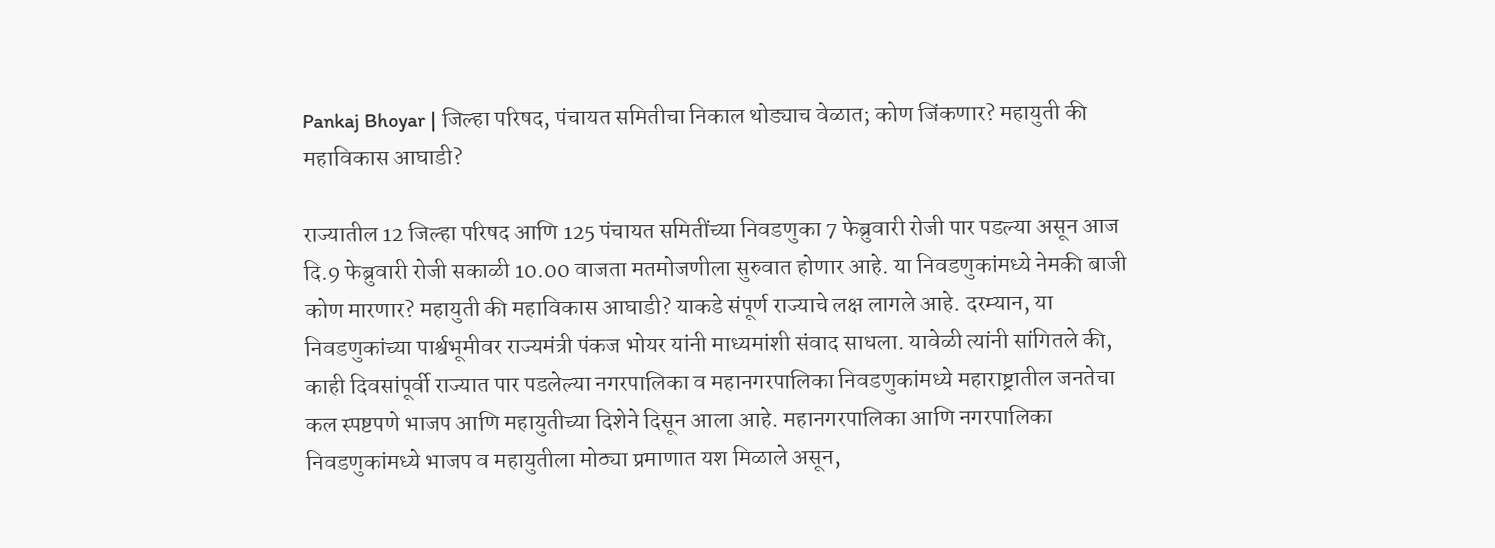Pankaj Bhoyar | जिल्हा परिषद, पंचायत समितीचा निकाल थोड्याच वेळात; कोण जिंकणार? महायुती की महाविकास आघाडी?

राज्यातील 12 जिल्हा परिषद आणि 125 पंचायत समितींच्या निवडणुका 7 फेब्रुवारी रोजी पार पडल्या असून आज दि.9 फेब्रुवारी रोजी सकाळी 10.00 वाजता मतमोजणीला सुरुवात होणार आहे. या निवडणुकांमध्ये नेमकी बाजी कोण मारणार? महायुती की महाविकास आघाडी? याकडे संपूर्ण राज्याचे लक्ष लागले आहे. दरम्यान, या निवडणुकांच्या पार्श्वभूमीवर राज्यमंत्री पंकज भोयर यांनी माध्यमांशी संवाद साधला. यावेळी त्यांनी सांगितले की, काही दिवसांपूर्वी राज्यात पार पडलेल्या नगरपालिका व महानगरपालिका निवडणुकांमध्ये महाराष्ट्रातील जनतेचा कल स्पष्टपणे भाजप आणि महायुतीच्या दिशेने दिसून आला आहे. महानगरपालिका आणि नगरपालिका निवडणुकांमध्ये भाजप व महायुतीला मोठ्या प्रमाणात यश मिळाले असून,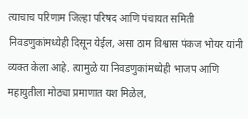त्याचाच परिणाम जिल्हा परिषद आणि पंचायत समिती निवडणुकांमध्येही दिसून येईल, असा ठाम विश्वास पंकज भोयर यांनी व्यक्त केला आहे. त्यामुळे या निवडणुकांमध्येही भाजप आणि महायुतीला मोठ्या प्रमाणात यश मिळेल,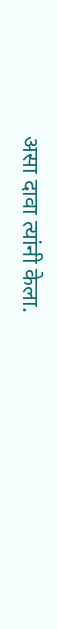असा दावा त्यांनी केला.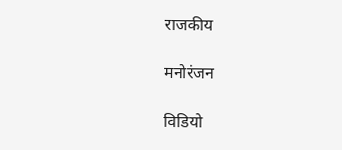राजकीय

मनोरंजन

विडियो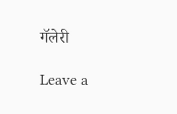गॅलेरी

Leave a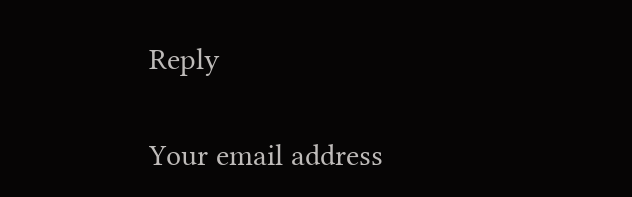Reply

Your email address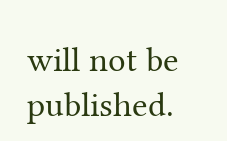will not be published.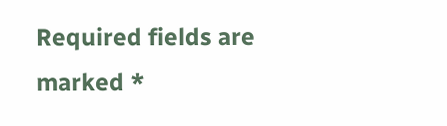Required fields are marked *